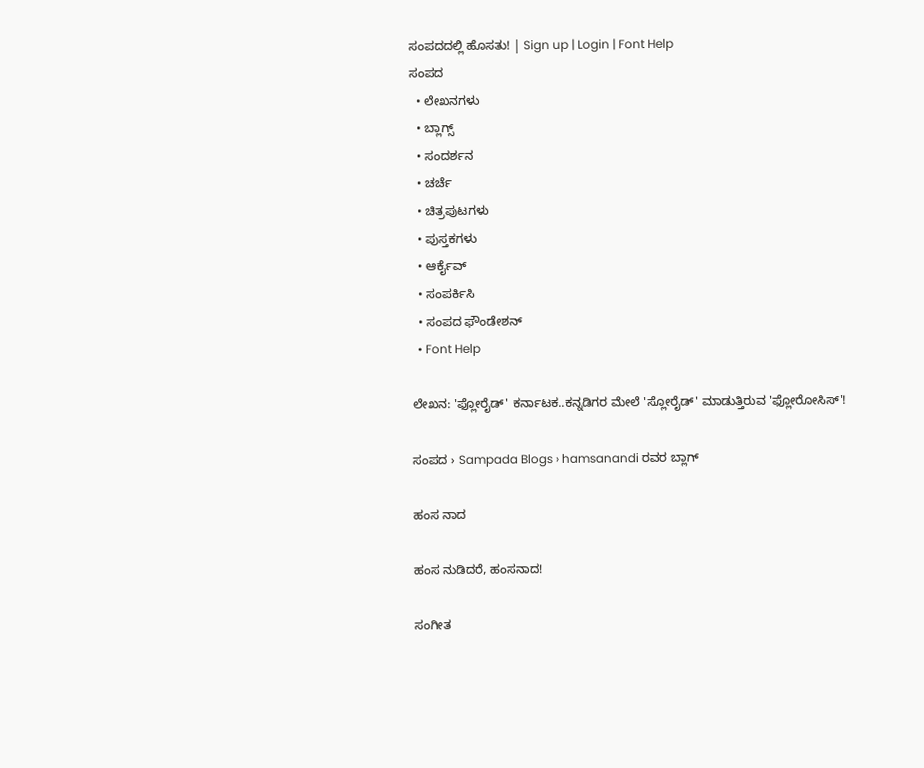ಸಂಪದದಲ್ಲಿ ಹೊಸತು! | Sign up | Login | Font Help
ಸಂಪದ
  • ಲೇಖನಗಳು
  • ಬ್ಲಾಗ್ಸ್
  • ಸಂದರ್ಶನ
  • ಚರ್ಚೆ
  • ಚಿತ್ರಪುಟಗಳು
  • ಪುಸ್ತಕಗಳು
  • ಆರ್ಕೈವ್
  • ಸಂಪರ್ಕಿಸಿ
  • ಸಂಪದ ಫೌಂಡೇಶನ್
  • Font Help

ಲೇಖನ: 'ಫ್ಲೋರೈಡ್' ಕರ್ನಾಟಕ..ಕನ್ನಡಿಗರ ಮೇಲೆ 'ಸ್ಲೋರೈಡ್' ಮಾಡುತ್ತಿರುವ 'ಫ್ಲೋರೋಸಿಸ್'!

ಸಂಪದ › Sampada Blogs › hamsanandi ರವರ ಬ್ಲಾಗ್

ಹಂಸ ನಾದ

ಹಂಸ ನುಡಿದರೆ, ಹಂಸನಾದ!

ಸಂಗೀತ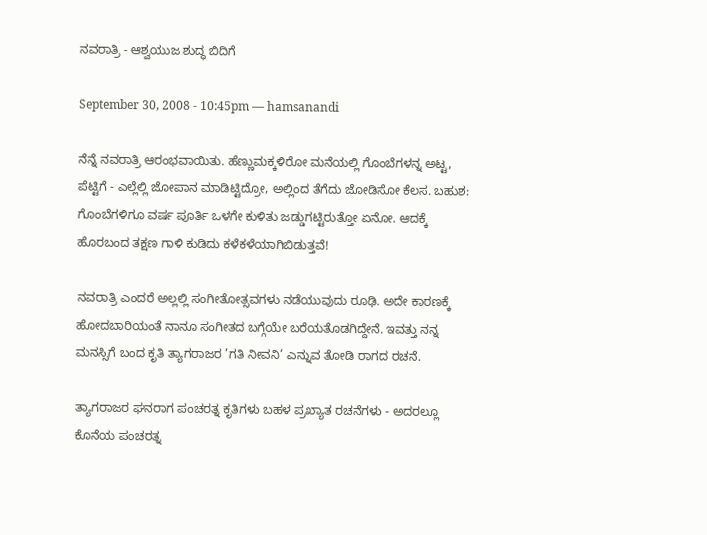ನವರಾತ್ರಿ - ಆಶ್ವಯುಜ ಶುದ್ಧ ಬಿದಿಗೆ

September 30, 2008 - 10:45pm — hamsanandi

ನೆನ್ನೆ ನವರಾತ್ರಿ ಆರಂಭವಾಯಿತು. ಹೆಣ್ಣುಮಕ್ಕಳಿರೋ ಮನೆಯಲ್ಲಿ ಗೊಂಬೆಗಳನ್ನ ಅಟ್ಟ, ಪೆಟ್ಟಿಗೆ - ಎಲ್ಲೆಲ್ಲಿ ಜೋಪಾನ ಮಾಡಿಟ್ಟಿದ್ರೋ, ಅಲ್ಲಿಂದ ತೆಗೆದು ಜೋಡಿಸೋ ಕೆಲಸ. ಬಹುಶ: ಗೊಂಬೆಗಳಿಗೂ ವರ್ಷ ಪೂರ್ತಿ ಒಳಗೇ ಕುಳಿತು ಜಡ್ಡುಗಟ್ಟಿರುತ್ತೋ ಏನೋ. ಆದಕ್ಕೆ ಹೊರಬಂದ ತಕ್ಷಣ ಗಾಳಿ ಕುಡಿದು ಕಳೆಕಳೆಯಾಗಿಬಿಡುತ್ತವೆ!

ನವರಾತ್ರಿ ಎಂದರೆ ಅಲ್ಲಲ್ಲಿ ಸಂಗೀತೋತ್ಸವಗಳು ನಡೆಯುವುದು ರೂಢಿ. ಅದೇ ಕಾರಣಕ್ಕೆ ಹೋದಬಾರಿಯಂತೆ ನಾನೂ ಸಂಗೀತದ ಬಗ್ಗೆಯೇ ಬರೆಯತೊಡಗಿದ್ದೇನೆ. ಇವತ್ತು ನನ್ನ ಮನಸ್ಸಿಗೆ ಬಂದ ಕೃತಿ ತ್ಯಾಗರಾಜರ ’ಗತಿ ನೀವನಿ’ ಎನ್ನುವ ತೋಡಿ ರಾಗದ ರಚನೆ.

ತ್ಯಾಗರಾಜರ ಘನರಾಗ ಪಂಚರತ್ನ ಕೃತಿಗಳು ಬಹಳ ಪ್ರಖ್ಯಾತ ರಚನೆಗಳು - ಅದರಲ್ಲೂ ಕೊನೆಯ ಪಂಚರತ್ನ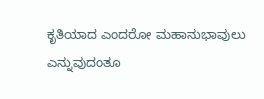ಕೃತಿಯಾದ ಎಂದರೋ ಮಹಾನುಭಾವುಲು ಎನ್ನುವುದಂತೂ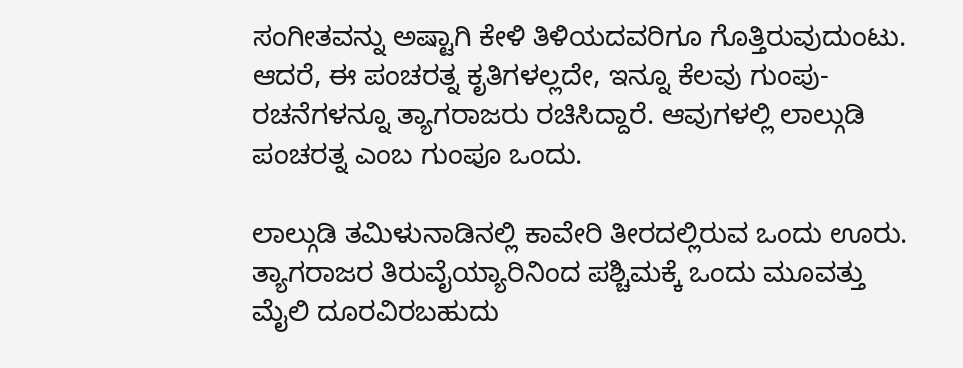ಸಂಗೀತವನ್ನು ಅಷ್ಟಾಗಿ ಕೇಳಿ ತಿಳಿಯದವರಿಗೂ ಗೊತ್ತಿರುವುದುಂಟು. ಆದರೆ, ಈ ಪಂಚರತ್ನ ಕೃತಿಗಳಲ್ಲದೇ, ಇನ್ನೂ ಕೆಲವು ಗುಂಪು-ರಚನೆಗಳನ್ನೂ ತ್ಯಾಗರಾಜರು ರಚಿಸಿದ್ದಾರೆ. ಆವುಗಳಲ್ಲಿ ಲಾಲ್ಗುಡಿ ಪಂಚರತ್ನ ಎಂಬ ಗುಂಪೂ ಒಂದು.

ಲಾಲ್ಗುಡಿ ತಮಿಳುನಾಡಿನಲ್ಲಿ ಕಾವೇರಿ ತೀರದಲ್ಲಿರುವ ಒಂದು ಊರು. ತ್ಯಾಗರಾಜರ ತಿರುವೈಯ್ಯಾರಿನಿಂದ ಪಶ್ಚಿಮಕ್ಕೆ ಒಂದು ಮೂವತ್ತು ಮೈಲಿ ದೂರವಿರಬಹುದು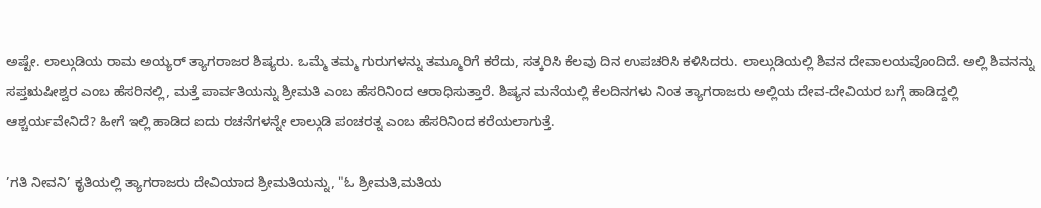ಅಷ್ಟೇ. ಲಾಲ್ಗುಡಿಯ ರಾಮ ಅಯ್ಯರ್ ತ್ಯಾಗರಾಜರ ಶಿಷ್ಯರು. ಒಮ್ಮೆ ತಮ್ಮ ಗುರುಗಳನ್ನು ತಮ್ಮೂರಿಗೆ ಕರೆದು, ಸತ್ಕರಿಸಿ ಕೆಲವು ದಿನ ಉಪಚರಿಸಿ ಕಳಿಸಿದರು. ಲಾಲ್ಗುಡಿಯಲ್ಲಿ ಶಿವನ ದೇವಾಲಯವೊಂದಿದೆ. ಅಲ್ಲಿ ಶಿವನನ್ನು ಸಪ್ತಋಷೀಶ್ವರ ಎಂಬ ಹೆಸರಿನಲ್ಲಿ, ಮತ್ತೆ ಪಾರ್ವತಿಯನ್ನು ಶ್ರೀಮತಿ ಎಂಬ ಹೆಸರಿನಿಂದ ಆರಾಧಿಸುತ್ತಾರೆ. ಶಿಷ್ಯನ ಮನೆಯಲ್ಲಿ ಕೆಲದಿನಗಳು ನಿಂತ ತ್ಯಾಗರಾಜರು ಅಲ್ಲಿಯ ದೇವ-ದೇವಿಯರ ಬಗ್ಗೆ ಹಾಡಿದ್ದಲ್ಲಿ ಆಶ್ಚರ್ಯವೇನಿದೆ? ಹೀಗೆ ಇಲ್ಲಿ ಹಾಡಿದ ಐದು ರಚನೆಗಳನ್ನೇ ಲಾಲ್ಗುಡಿ ಪಂಚರತ್ನ ಎಂಬ ಹೆಸರಿನಿಂದ ಕರೆಯಲಾಗುತ್ತೆ.

’ಗತಿ ನೀವನಿ’ ಕೃತಿಯಲ್ಲಿ ತ್ಯಾಗರಾಜರು ದೇವಿಯಾದ ಶ್ರೀಮತಿಯನ್ನು, "ಓ ಶ್ರೀಮತಿ,ಮತಿಯ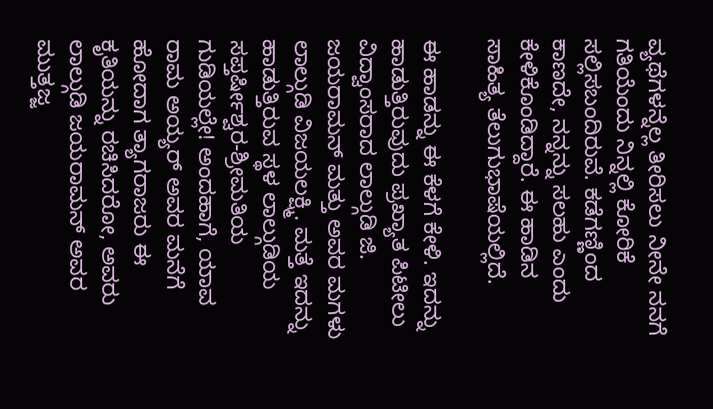ವ್ಯಥೆಗಳನ್ನೆಲ್ಲ ತೀರಿಸಲು ನೀನೇ ನನಗೆ ಗತಿಯೆಂದು ನಿನ್ನಲ್ಲಿ ಕೋರಿಕೆ ಸಲ್ಲಿಸಬಂದಿರುವೆ. ಕಡೆಗಣ್ಣಿಂದ ಕಾಣದೇ, ನನ್ನನ್ನು ಸಲಹು ಎಂದು ಕೇಳಿಕೊಂಡಿದ್ದಾರೆ. ಈ ಹಾಡಿನ ಸಾಹಿತ್ಯ ತೆಲುಗುಭಾಷೆಯಲ್ಲಿದೆ.

ಈ ಹಾಡನ್ನು ಈ ಕೆಳಗೆ ಕೇಳಿ. ಇದನ್ನು ಹಾಡುತ್ತಿರುವುದು ಪ್ರಖ್ಯಾತ ಪಿಟೀಲು ವಿದ್ವಾಂಸರಾದ ಲಾಲ್ಗುಡಿ ಜಿ. ಜಯರಾಮನ್ ಮತ್ತು ಅವರ ಮಗಳು ಲಾಲ್ಗುಡಿ ವಿಜಯಲಕ್ಷ್ಮಿ. ಮತ್ತೆ ಇದನ್ನು ಹಾಡುತ್ತಿರುವ ಸ್ಥಳ ಲಾಲ್ಗುಡಿಯ ಸಪ್ತರ್ಷೀಶ್ವರ-ಶ್ರೀಮತಿಯ ಗುಡಿಯಲ್ಲೇ! ಅಂದಹಾಗೆ, ಯಾವ ರಾಮ ಅಯ್ಯರ್ ಅವರ ಮನೆಗೆ ಹೋದಾಗ ತ್ಯಾಗರಾಜರು ಈ ಕೃತಿಯನ್ನು ರಚಿಸಿದರೋ, ಅವರು ಲಾಲ್ಗುಡಿ ಜಯರಾಮನ್ ಅವರ ಮುತ್ತಜ್ಜ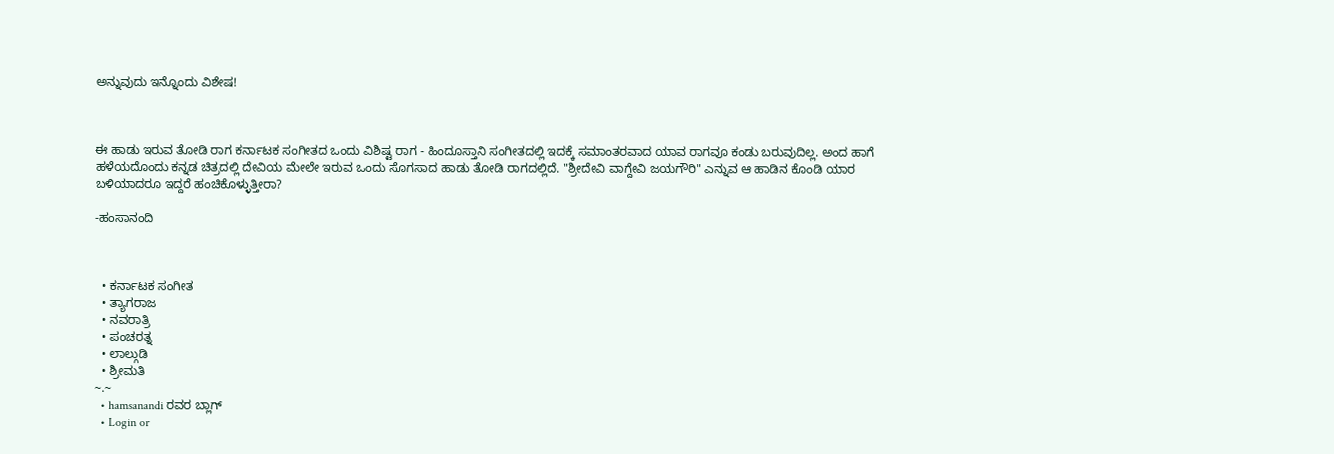ಅನ್ನುವುದು ಇನ್ನೊಂದು ವಿಶೇಷ!



ಈ ಹಾಡು ಇರುವ ತೋಡಿ ರಾಗ ಕರ್ನಾಟಕ ಸಂಗೀತದ ಒಂದು ವಿಶಿಷ್ಟ ರಾಗ - ಹಿಂದೂಸ್ತಾನಿ ಸಂಗೀತದಲ್ಲಿ ಇದಕ್ಕೆ ಸಮಾಂತರವಾದ ಯಾವ ರಾಗವೂ ಕಂಡು ಬರುವುದಿಲ್ಲ. ಅಂದ ಹಾಗೆ ಹಳೆಯದೊಂದು ಕನ್ನಡ ಚಿತ್ರದಲ್ಲಿ ದೇವಿಯ ಮೇಲೇ ಇರುವ ಒಂದು ಸೊಗಸಾದ ಹಾಡು ತೋಡಿ ರಾಗದಲ್ಲಿದೆ. "ಶ್ರೀದೇವಿ ವಾಗ್ದೇವಿ ಜಯಗೌರಿ" ಎನ್ನುವ ಆ ಹಾಡಿನ ಕೊಂಡಿ ಯಾರ ಬಳಿಯಾದರೂ ಇದ್ದರೆ ಹಂಚಿಕೊಳ್ಳುತ್ತೀರಾ?

-ಹಂಸಾನಂದಿ



  • ಕರ್ನಾಟಕ ಸಂಗೀತ
  • ತ್ಯಾಗರಾಜ
  • ನವರಾತ್ರಿ
  • ಪಂಚರತ್ನ
  • ಲಾಲ್ಗುಡಿ
  • ಶ್ರೀಮತಿ
~.~
  • hamsanandi ರವರ ಬ್ಲಾಗ್
  • Login or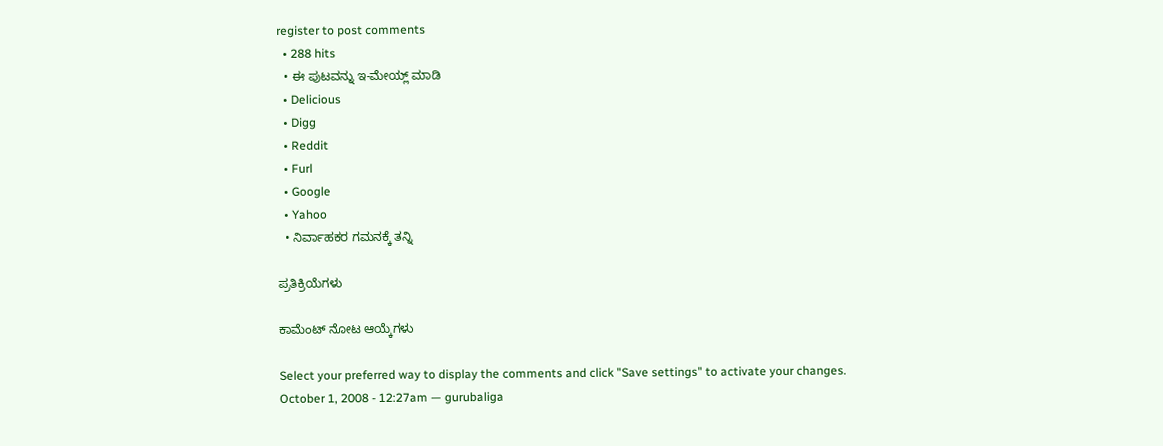register to post comments
  • 288 hits
  • ಈ ಪುಟವನ್ನು ಇ-ಮೇಯ್ಲ್ ಮಾಡಿ
  • Delicious
  • Digg
  • Reddit
  • Furl
  • Google
  • Yahoo
  • ನಿರ್ವಾಹಕರ ಗಮನಕ್ಕೆ ತನ್ನಿ

ಪ್ರತಿಕ್ರಿಯೆಗಳು

ಕಾಮೆಂಟ್ ನೋಟ ಆಯ್ಕೆಗಳು

Select your preferred way to display the comments and click "Save settings" to activate your changes.
October 1, 2008 - 12:27am — gurubaliga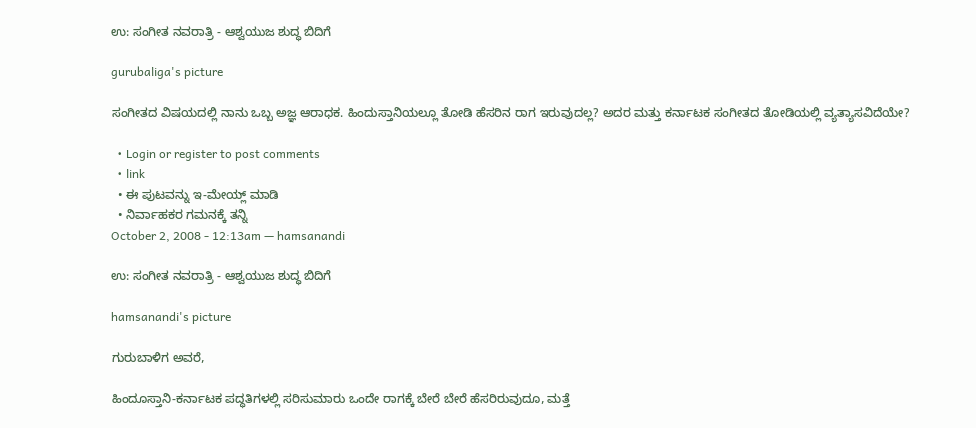ಉ: ಸಂಗೀತ ನವರಾತ್ರಿ - ಆಶ್ವಯುಜ ಶುದ್ಧ ಬಿದಿಗೆ

gurubaliga's picture

ಸಂಗೀತದ ವಿಷಯದಲ್ಲಿ ನಾನು ಒಬ್ಬ ಅಜ್ಞ ಆರಾಧಕ. ಹಿಂದುಸ್ತಾನಿಯಲ್ಲೂ ತೋಡಿ ಹೆಸರಿನ ರಾಗ ಇರುವುದಲ್ಲ? ಅದರ ಮತ್ತು ಕರ್ನಾಟಕ ಸಂಗೀತದ ತೋಡಿಯಲ್ಲಿ ವ್ಯತ್ಯಾಸವಿದೆಯೇ?

  • Login or register to post comments
  • link
  • ಈ ಪುಟವನ್ನು ಇ-ಮೇಯ್ಲ್ ಮಾಡಿ
  • ನಿರ್ವಾಹಕರ ಗಮನಕ್ಕೆ ತನ್ನಿ
October 2, 2008 - 12:13am — hamsanandi

ಉ: ಸಂಗೀತ ನವರಾತ್ರಿ - ಆಶ್ವಯುಜ ಶುದ್ಧ ಬಿದಿಗೆ

hamsanandi's picture

ಗುರುಬಾಳಿಗ ಅವರೆ,

ಹಿಂದೂಸ್ತಾನಿ-ಕರ್ನಾಟಕ ಪದ್ಧತಿಗಳಲ್ಲಿ ಸರಿಸುಮಾರು ಒಂದೇ ರಾಗಕ್ಕೆ ಬೇರೆ ಬೇರೆ ಹೆಸರಿರುವುದೂ, ಮತ್ತೆ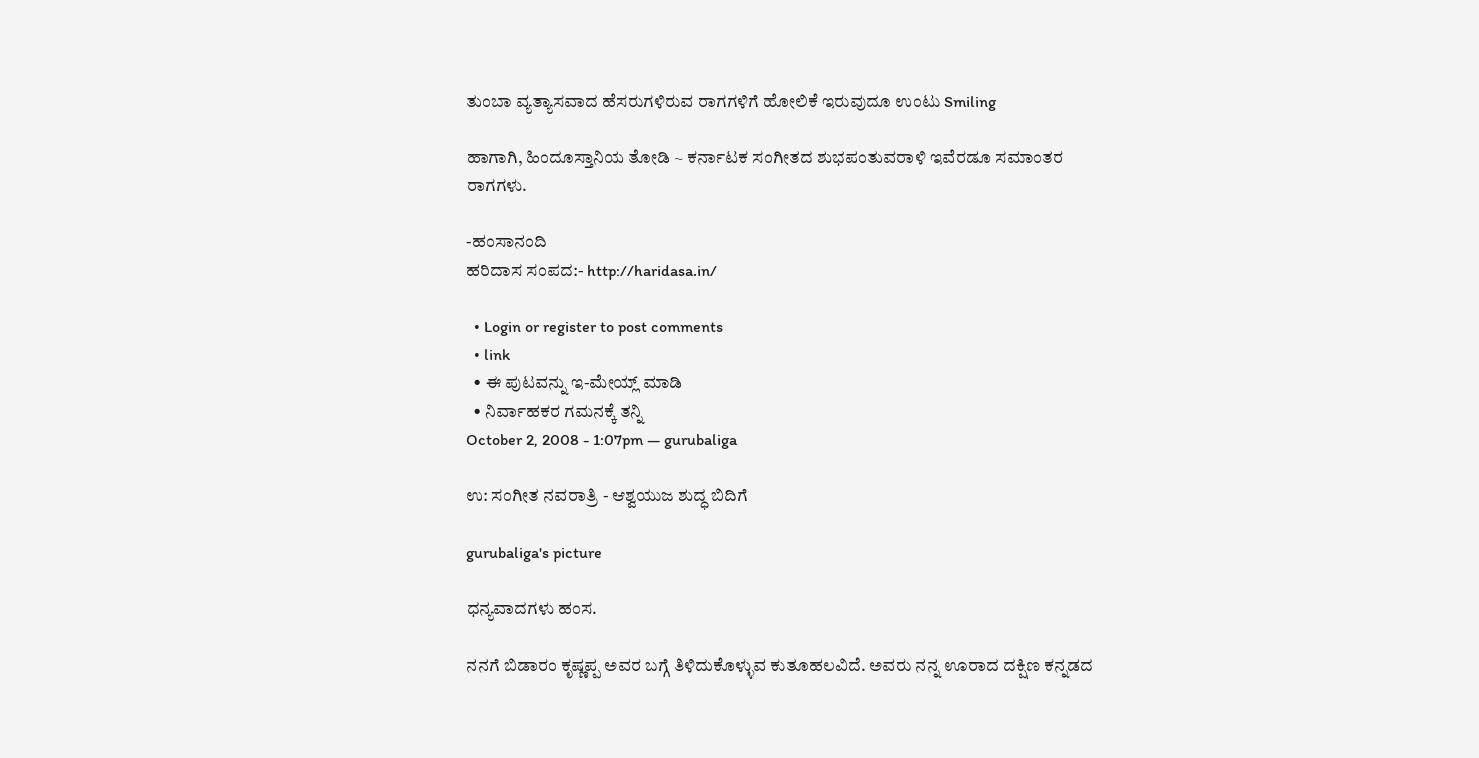ತುಂಬಾ ವ್ಯತ್ಯಾಸವಾದ ಹೆಸರುಗಳಿರುವ ರಾಗಗಳಿಗೆ ಹೋಲಿಕೆ ಇರುವುದೂ ಉಂಟು Smiling

ಹಾಗಾಗಿ, ಹಿಂದೂಸ್ತಾನಿಯ ತೋಡಿ ~ ಕರ್ನಾಟಕ ಸಂಗೀತದ ಶುಭಪಂತುವರಾಳಿ ಇವೆರಡೂ ಸಮಾಂತರ ರಾಗಗಳು.

-ಹಂಸಾನಂದಿ
ಹರಿದಾಸ ಸಂಪದ:- http://haridasa.in/

  • Login or register to post comments
  • link
  • ಈ ಪುಟವನ್ನು ಇ-ಮೇಯ್ಲ್ ಮಾಡಿ
  • ನಿರ್ವಾಹಕರ ಗಮನಕ್ಕೆ ತನ್ನಿ
October 2, 2008 - 1:07pm — gurubaliga

ಉ: ಸಂಗೀತ ನವರಾತ್ರಿ - ಆಶ್ವಯುಜ ಶುದ್ಧ ಬಿದಿಗೆ

gurubaliga's picture

ಧನ್ಯವಾದಗಳು ಹಂಸ.

ನನಗೆ ಬಿಡಾರಂ ಕೃಷ್ಣಪ್ಪ ಅವರ ಬಗ್ಗೆ ತಿಳಿದುಕೊಳ್ಳುವ ಕುತೂಹಲವಿದೆ. ಅವರು ನನ್ನ ಊರಾದ ದಕ್ಷಿಣ ಕನ್ನಡದ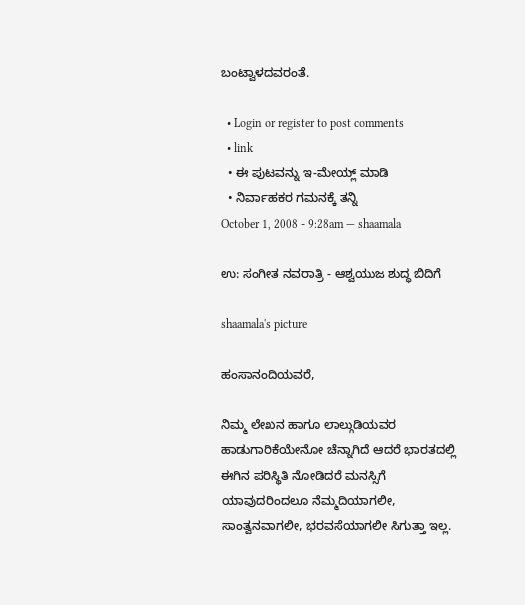ಬಂಟ್ವಾಳದವರಂತೆ.

  • Login or register to post comments
  • link
  • ಈ ಪುಟವನ್ನು ಇ-ಮೇಯ್ಲ್ ಮಾಡಿ
  • ನಿರ್ವಾಹಕರ ಗಮನಕ್ಕೆ ತನ್ನಿ
October 1, 2008 - 9:28am — shaamala

ಉ: ಸಂಗೀತ ನವರಾತ್ರಿ - ಆಶ್ವಯುಜ ಶುದ್ಧ ಬಿದಿಗೆ

shaamala's picture

ಹಂಸಾನಂದಿಯವರೆ,

ನಿಮ್ಮ ಲೇಖನ ಹಾಗೂ ಲಾಲ್ಗುಡಿಯವರ ಹಾಡುಗಾರಿಕೆಯೇನೋ ಚೆನ್ನಾಗಿದೆ ಆದರೆ ಭಾರತದಲ್ಲಿ ಈಗಿನ ಪರಿಸ್ಥಿತಿ ನೋಡಿದರೆ ಮನಸ್ಸಿಗೆ ಯಾವುದರಿಂದಲೂ ನೆಮ್ಮದಿಯಾಗಲೀ, ಸಾಂತ್ವನವಾಗಲೀ, ಭರವಸೆಯಾಗಲೀ ಸಿಗುತ್ತಾ ಇಲ್ಲ.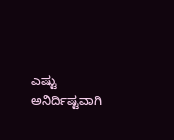ಎಷ್ಟು ಅನಿರ್ದಿಷ್ಟವಾಗಿ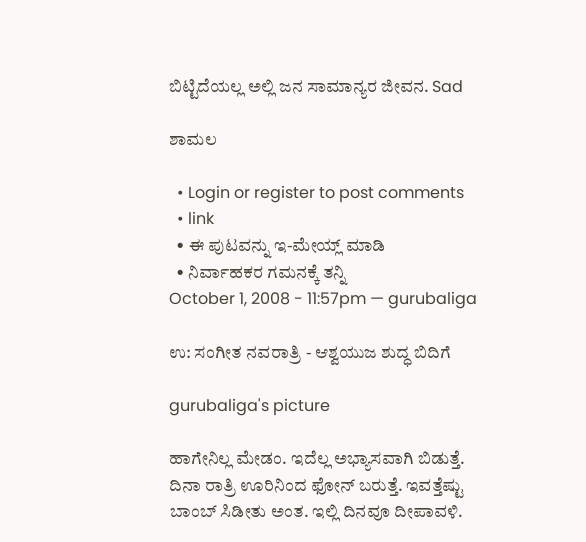ಬಿಟ್ಟಿದೆಯಲ್ಲ ಅಲ್ಲಿ ಜನ ಸಾಮಾನ್ಯರ ಜೀವನ. Sad

ಶಾಮಲ

  • Login or register to post comments
  • link
  • ಈ ಪುಟವನ್ನು ಇ-ಮೇಯ್ಲ್ ಮಾಡಿ
  • ನಿರ್ವಾಹಕರ ಗಮನಕ್ಕೆ ತನ್ನಿ
October 1, 2008 - 11:57pm — gurubaliga

ಉ: ಸಂಗೀತ ನವರಾತ್ರಿ - ಆಶ್ವಯುಜ ಶುದ್ಧ ಬಿದಿಗೆ

gurubaliga's picture

ಹಾಗೇನಿಲ್ಲ ಮೇಡಂ. ಇದೆಲ್ಲ ಅಭ್ಯಾಸವಾಗಿ ಬಿಡುತ್ತೆ. ದಿನಾ ರಾತ್ರಿ ಊರಿನಿಂದ ಫೋನ್ ಬರುತ್ತೆ. ಇವತ್ತೆಷ್ಟು ಬಾಂಬ್ ಸಿಡೀತು ಅಂತ. ಇಲ್ಲಿ ದಿನವೂ ದೀಪಾವಳಿ.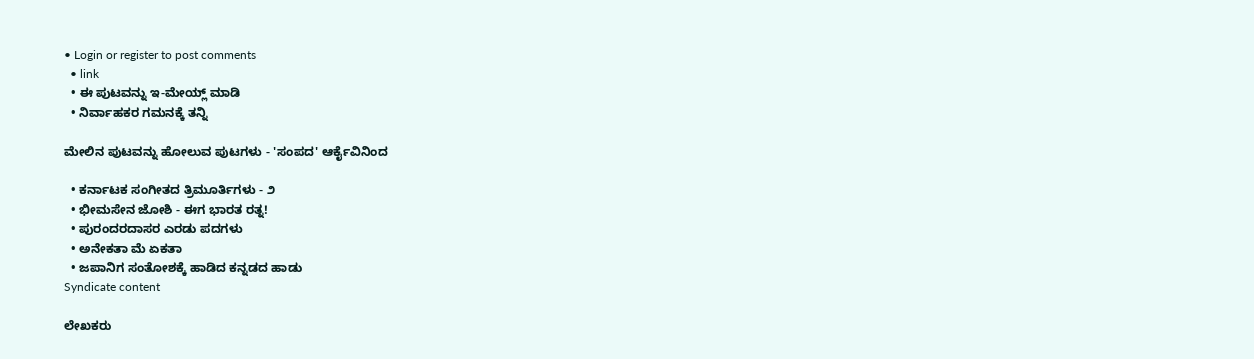• Login or register to post comments
  • link
  • ಈ ಪುಟವನ್ನು ಇ-ಮೇಯ್ಲ್ ಮಾಡಿ
  • ನಿರ್ವಾಹಕರ ಗಮನಕ್ಕೆ ತನ್ನಿ

ಮೇಲಿನ ಪುಟವನ್ನು ಹೋಲುವ ಪುಟಗಳು - 'ಸಂಪದ' ಆರ್ಕೈವಿನಿಂದ

  • ಕರ್ನಾಟಕ ಸಂಗೀತದ ತ್ರಿಮೂರ್ತಿಗಳು - ೨
  • ಭೀಮಸೇನ ಜೋಶಿ - ಈಗ ಭಾರತ ರತ್ನ!
  • ಪುರಂದರದಾಸರ ಎರಡು ಪದಗಳು
  • ಅನೇಕತಾ ಮೆ ಏಕತಾ
  • ಜಪಾನಿಗ ಸಂತೋಶಕ್ಕೆ ಹಾಡಿದ ಕನ್ನಡದ ಹಾಡು
Syndicate content

ಲೇಖಕರು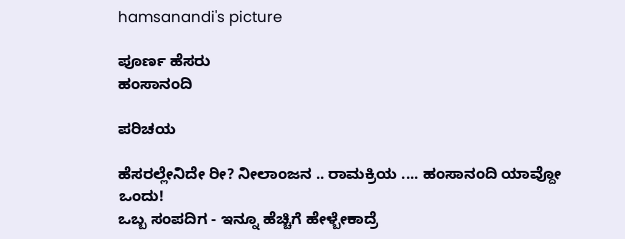hamsanandi's picture

ಪೂರ್ಣ ಹೆಸರು
ಹಂಸಾನಂದಿ

ಪರಿಚಯ

ಹೆಸರಲ್ಲೇನಿದೇ ರೀ? ನೀಲಾಂಜನ .. ರಾಮಕ್ರಿಯ .... ಹಂಸಾನಂದಿ ಯಾವ್ದೋ ಒಂದು!
ಒಬ್ಬ ಸಂಪದಿಗ - ಇನ್ನೂ ಹೆಚ್ಚಿಗೆ ಹೇಳ್ಬೇಕಾದ್ರೆ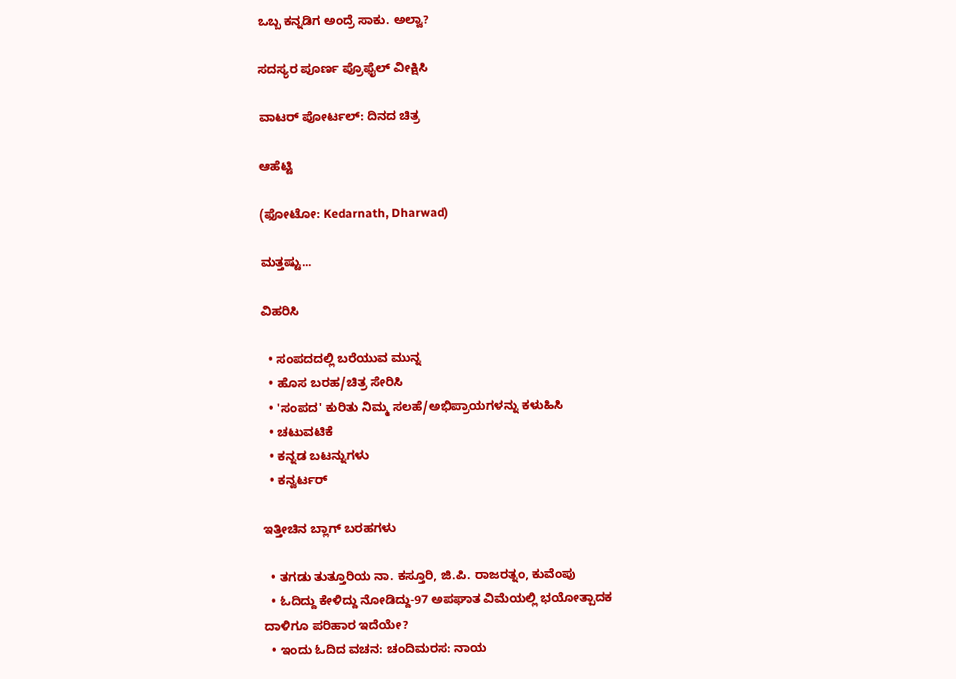ಒಬ್ಬ ಕನ್ನಡಿಗ ಅಂದ್ರೆ ಸಾಕು. ಅಲ್ವಾ?

ಸದಸ್ಯರ ಪೂರ್ಣ ಪ್ರೊಫೈಲ್ ವೀಕ್ಷಿಸಿ

ವಾಟರ್ ಪೋರ್ಟಲ್: ದಿನದ ಚಿತ್ರ

ಆಹೆಟ್ಟಿ

(ಫೋಟೋ: Kedarnath, Dharwad)

ಮತ್ತಷ್ಟು...

ವಿಹರಿಸಿ

  • ಸಂಪದದಲ್ಲಿ ಬರೆಯುವ ಮುನ್ನ
  • ಹೊಸ ಬರಹ/ಚಿತ್ರ ಸೇರಿಸಿ
  • 'ಸಂಪದ' ಕುರಿತು ನಿಮ್ಮ ಸಲಹೆ/ಅಭಿಪ್ರಾಯಗಳನ್ನು ಕಳುಹಿಸಿ
  • ಚಟುವಟಿಕೆ
  • ಕನ್ನಡ ಬಟನ್ನುಗಳು
  • ಕನ್ವರ್ಟರ್

ಇತ್ತೀಚಿನ ಬ್ಲಾಗ್ ಬರಹಗಳು

  • ತಗಡು ತುತ್ತೂರಿಯ ನಾ. ಕಸ್ತೂರಿ, ಜಿ.ಪಿ. ರಾಜರತ್ನಂ, ಕುವೆಂಪು
  • ಓದಿದ್ದು ಕೇಳಿದ್ದು ನೋಡಿದ್ದು-97 ಅಪಘಾತ ವಿಮೆಯಲ್ಲಿ ಭಯೋತ್ಪಾದಕ ದಾಳಿಗೂ ಪರಿಹಾರ ಇದೆಯೇ?
  • ಇಂದು ಓದಿದ ವಚನ: ಚಂದಿಮರಸ: ನಾಯ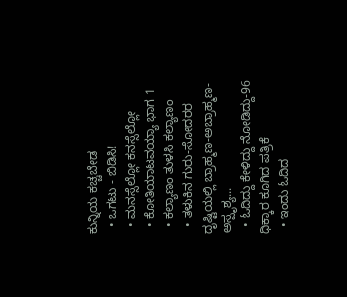ಕುನ್ನಿಯ ಕಚ್ಚಬೇಡ
  • ಒಗಟು - ಬಿಡಿಸಿ!
  • ಮನಸ್ಸೆಲ್ಲೋ ಕನಸ್ಸೆಲ್ಲೋ
  • ಕೋತಿಯಾಟವಯ್ಯಾ ಭಾಗ 1
  • ಕಲ್ಯಾಣಂ ತುಳಸಿ ಕಲ್ಯಾಣಂ
  • ತಳುಕಿನ ಗುರು-ಸೋದರರ ದೃಷ್ಟಿಯಲ್ಲಿ ಬ್ರಾಹ್ಮಣ-ಅಬ್ರಾಹ್ಮಣ-ಅಸ್ಪೃಶ್ಯ...
  • ಓದಿದ್ದು ಕೇಳಿದ್ದು ನೋಡಿದ್ದು-96 ಧಿಕ್ಕಾರ ಕೂಗಿದ ಪತ್ರಿಕೆ
  • ಇಂದು ಓದಿದ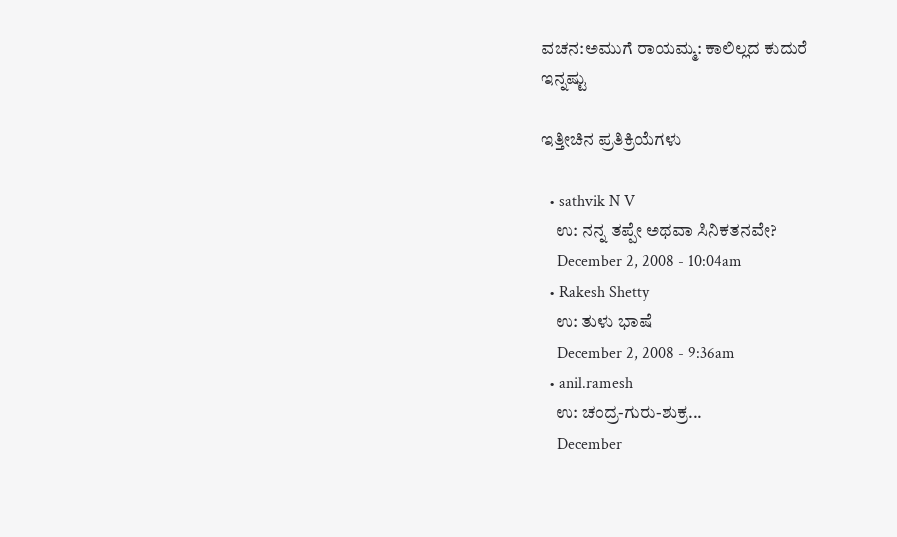ವಚನ:ಅಮುಗೆ ರಾಯಮ್ಮ: ಕಾಲಿಲ್ಲದ ಕುದುರೆ
ಇನ್ನಷ್ಟು

ಇತ್ತೀಚಿನ ಪ್ರತಿಕ್ರಿಯೆಗಳು

  • sathvik N V
    ಉ: ನನ್ನ ತಪ್ಪೇ ಅಥವಾ ಸಿನಿಕತನವೇ?
    December 2, 2008 - 10:04am
  • Rakesh Shetty
    ಉ: ತುಳು ಭಾಷೆ
    December 2, 2008 - 9:36am
  • anil.ramesh
    ಉ: ಚಂದ್ರ-ಗುರು-ಶುಕ್ರ...
    December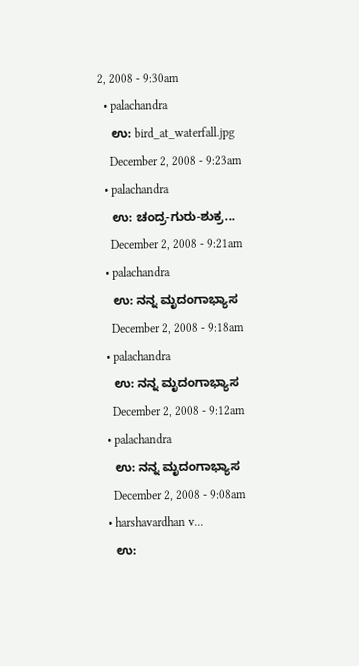2, 2008 - 9:30am
  • palachandra
    ಉ: bird_at_waterfall.jpg
    December 2, 2008 - 9:23am
  • palachandra
    ಉ: ಚಂದ್ರ-ಗುರು-ಶುಕ್ರ...
    December 2, 2008 - 9:21am
  • palachandra
    ಉ: ನನ್ನ ಮೃದಂಗಾಭ್ಯಾಸ
    December 2, 2008 - 9:18am
  • palachandra
    ಉ: ನನ್ನ ಮೃದಂಗಾಭ್ಯಾಸ
    December 2, 2008 - 9:12am
  • palachandra
    ಉ: ನನ್ನ ಮೃದಂಗಾಭ್ಯಾಸ
    December 2, 2008 - 9:08am
  • harshavardhan v...
    ಉ: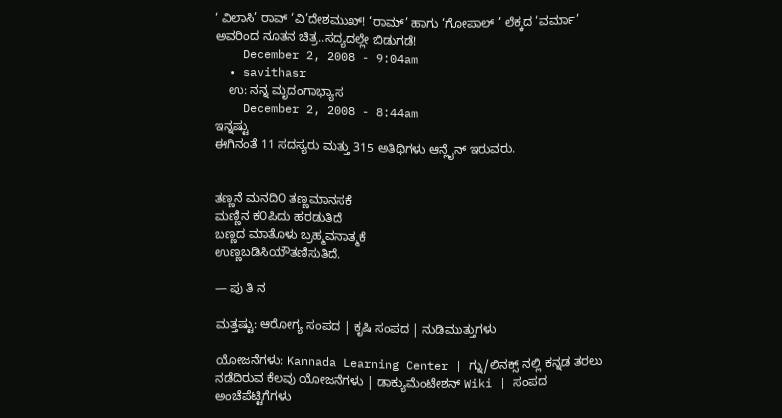‘ ವಿಲಾಸಿ’ ರಾವ್ ‘ವಿ’ದೇಶಮುಖ್! ‘ರಾಮ್’ ಹಾಗು ‘ಗೋಪಾಲ್ ’ ಲೆಕ್ಕದ ‘ವರ್ಮಾ’ ಅವರಿಂದ ನೂತನ ಚಿತ್ರ..ಸದ್ಯದಲ್ಲೇ ಬಿಡುಗಡೆ!
    December 2, 2008 - 9:04am
  • savithasr
    ಉ: ನನ್ನ ಮೃದಂಗಾಭ್ಯಾಸ
    December 2, 2008 - 8:44am
ಇನ್ನಷ್ಟು
ಈಗಿನಂತೆ 11 ಸದಸ್ಯರು ಮತ್ತು 315 ಅತಿಥಿಗಳು ಆನ್ಲೈನ್ ಇರುವರು.


ತಣ್ಣನೆ ಮನದಿ೦ ತಣ್ಣಮಾನಸಕೆ
ಮಣ್ಣಿನ ಕ೦ಪಿದು ಹರಡುತಿದೆ
ಬಣ್ಣದ ಮಾತೊಳು ಬ್ರಹ್ಮವನಾತ್ಮಕೆ
ಉಣ್ಣಬಡಿಸಿಯೌತಣಿಸುತಿದೆ.

— ಪು ತಿ ನ

ಮತ್ತಷ್ಟು: ಆರೋಗ್ಯ ಸಂಪದ | ಕೃಷಿ ಸಂಪದ | ನುಡಿಮುತ್ತುಗಳು

ಯೋಜನೆಗಳು: Kannada Learning Center | ಗ್ನು/ಲಿನಕ್ಸ್ ನಲ್ಲಿ ಕನ್ನಡ ತರಲು ನಡೆದಿರುವ ಕೆಲವು ಯೋಜನೆಗಳು | ಡಾಕ್ಯುಮೆಂಟೇಶನ್ Wiki | ಸಂಪದ ಅಂಚೆಪೆಟ್ಟಿಗೆಗಳು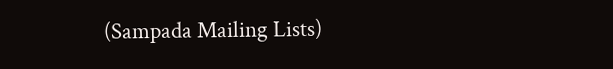(Sampada Mailing Lists)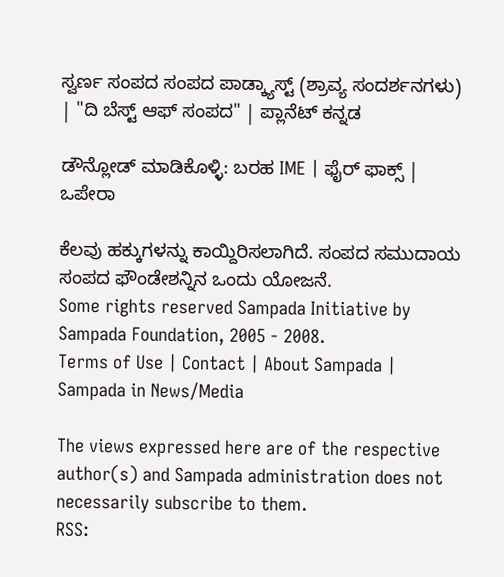ಸ್ವರ್ಣ ಸಂಪದ ಸಂಪದ ಪಾಡ್ಕ್ಯಾಸ್ಟ್ (ಶ್ರಾವ್ಯ ಸಂದರ್ಶನಗಳು) | "ದಿ ಬೆಸ್ಟ್ ಆಫ್ ಸಂಪದ" | ಪ್ಲಾನೆಟ್ ಕನ್ನಡ

ಡೌನ್ಲೋಡ್ ಮಾಡಿಕೊಳ್ಳಿ: ಬರಹ IME | ಫೈರ್ ಫಾಕ್ಸ್ | ಒಪೇರಾ

ಕೆಲವು ಹಕ್ಕುಗಳನ್ನು ಕಾಯ್ದಿರಿಸಲಾಗಿದೆ. ಸಂಪದ ಸಮುದಾಯ ಸಂಪದ ಫೌಂಡೇಶನ್ನಿನ ಒಂದು ಯೋಜನೆ.
Some rights reserved Sampada Initiative by Sampada Foundation, 2005 - 2008.
Terms of Use | Contact | About Sampada | Sampada in News/Media

The views expressed here are of the respective author(s) and Sampada administration does not necessarily subscribe to them.
RSS: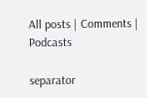All posts | Comments | Podcasts

separator